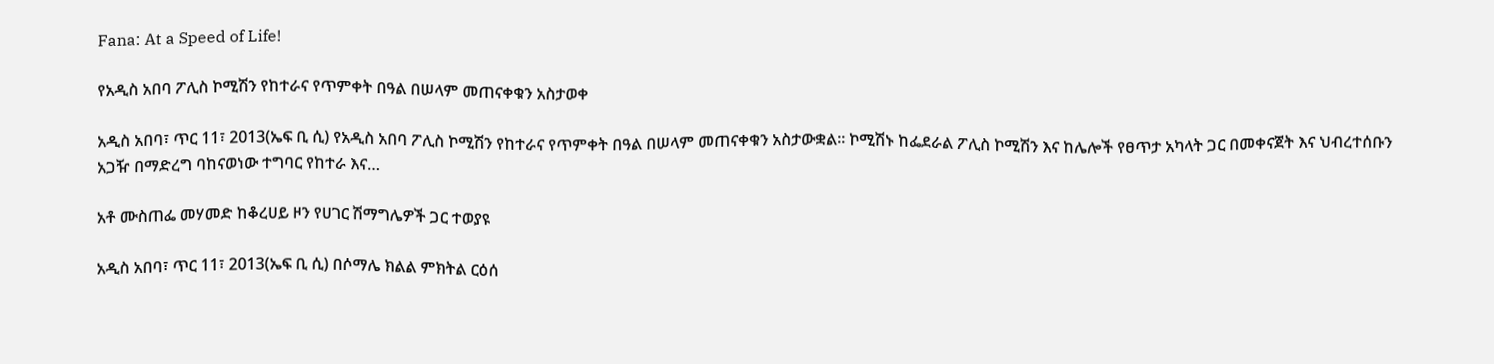Fana: At a Speed of Life!

የአዲስ አበባ ፖሊስ ኮሚሽን የከተራና የጥምቀት በዓል በሠላም መጠናቀቁን አስታወቀ

አዲስ አበባ፣ ጥር 11፣ 2013(ኤፍ ቢ ሲ) የአዲስ አበባ ፖሊስ ኮሚሽን የከተራና የጥምቀት በዓል በሠላም መጠናቀቁን አስታውቋል፡፡ ኮሚሽኑ ከፌደራል ፖሊስ ኮሚሽን እና ከሌሎች የፀጥታ አካላት ጋር በመቀናጀት እና ህብረተሰቡን አጋዥ በማድረግ ባከናወነው ተግባር የከተራ እና…

አቶ ሙስጠፌ መሃመድ ከቆረሀይ ዞን የሀገር ሽማግሌዎች ጋር ተወያዩ

አዲስ አበባ፣ ጥር 11፣ 2013(ኤፍ ቢ ሲ) በሶማሌ ክልል ምክትል ርዕሰ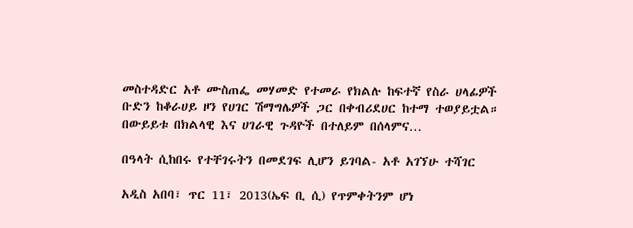መስተዳድር አቶ ሙስጠፌ መሃመድ የተመራ የክልሉ ከፍተኛ የስራ ሀላፊዎች ቡድን ከቆራሀይ ዞን የሀገር ሽማግሌዎች ጋር በቀብሪደሀር ከተማ ተወያይቷል። በውይይቱ በክልላዊ እና ሀገራዊ ጉዳዮች በተለይም በሰላምና…

በዓላት ሲከበሩ የተቸገሩትን በመደገፍ ሊሆን ይገባል- አቶ አገኘሁ ተሻገር

አዲስ አበባ፣ ጥር 11፣ 2013(ኤፍ ቢ ሲ) የጥምቀትንም ሆነ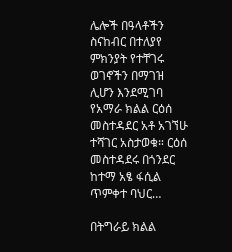ሌሎች በዓላቶችን ስናከብር በተለያየ ምክንያት የተቸገሩ ወገኖችን በማገዝ ሊሆን እንደሚገባ የአማራ ክልል ርዕሰ መስተዳደር አቶ አገኘሁ ተሻገር አስታወቁ። ርዕሰ መስተዳደሩ በጎንደር ከተማ አፄ ፋሲል ጥምቀተ ባህር…

በትግራይ ክልል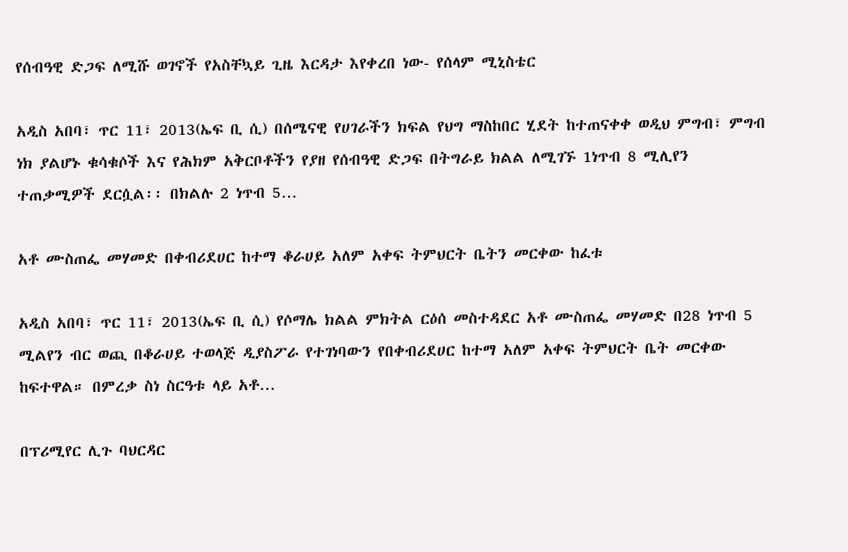የሰብዓዊ ድጋፍ ለሚሹ ወገኖች የአስቸኳይ ጊዜ እርዳታ እየቀረበ ነው- የሰላም ሚኒስቴር

አዲስ አበባ፣ ጥር 11፣ 2013(ኤፍ ቢ ሲ) በሰሜናዊ የሀገራችን ክፍል የህግ ማስከበር ሂደት ከተጠናቀቀ ወዲህ ምግብ፣ ምግብ ነክ ያልሆኑ ቁሳቁሶች እና የሕክም አቅርቦቶችን የያዘ የሰብዓዊ ድጋፍ በትግራይ ክልል ለሚገኙ 1ነጥብ 8 ሚሊየን ተጠቃሚዎች ደርሷል፡፡ በክልሉ 2 ነጥብ 5…

አቶ ሙስጠፌ መሃመድ በቀብሪደሀር ከተማ ቆራሀይ አለም አቀፍ ትምህርት ቤትን መርቀው ከፈቱ

አዲስ አበባ፣ ጥር 11፣ 2013(ኤፍ ቢ ሲ) የሶማሌ ክልል ምክትል ርዕሰ መስተዳደር አቶ ሙስጠፌ መሃመድ በ28 ነጥብ 5 ሚልየን ብር ወጪ በቆራሀይ ተወላጅ ዲያስፖራ የተገነባውን የበቀብሪደሀር ከተማ አለም አቀፍ ትምህርት ቤት መርቀው ከፍተዋል። በምረቃ ስነ ስርዓቱ ላይ አቶ…

በፕሪሚየር ሊጉ ባህርዳር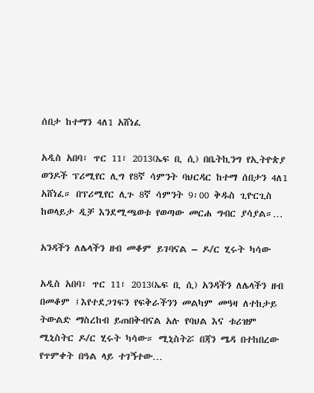ሰበታ ከተማን 4ለ1 አሸነፈ

አዲስ አበባ፣ ጥር 11፣ 2013(ኤፍ ቢ ሲ) በቤትኪንግ የኢትዮጵያ ወንዶች ፕሪሚየር ሊግ የ8ኛ ሳምንት ባህርዳር ከተማ ሰበታን 4ለ1 አሸነፈ። በፕሪሚየር ሊጉ 8ኛ ሳምንት 9፡00 ቅዱስ ጊዮርጊስ ከወላይታ ዲቻ እንደሚጫወቱ የወጣው መርሐ ግብር ያሳያል።…

አንዳችን ለሌላችን ዘብ መቆም ይገባናል – ዶ/ር ሂሩት ካሳው

አዲስ አበባ፣ ጥር 11፣ 2013(ኤፍ ቢ ሲ) አንዳችን ለሌላችን ዘብ በመቆም ፤እየተደጋገፍን የፍቅራችንን መልካም መዓዛ ለተከታይ ትውልድ ማስረከብ ይጠበቅብናል አሉ የባህል እና ቱሪዝም ሚኒስትር ዶ/ር ሂሩት ካሳው። ሚኒስትሯ በጃን ሜዳ በተከበረው የጥምቀት በዓል ላይ ተገኝተው…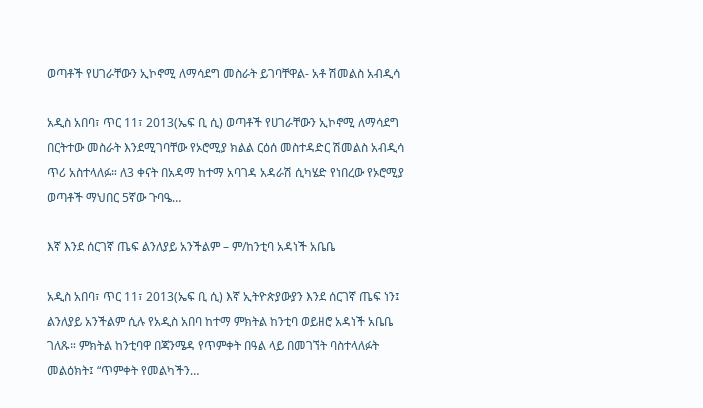ወጣቶች የሀገራቸውን ኢኮኖሚ ለማሳደግ መስራት ይገባቸዋል- አቶ ሽመልስ አብዲሳ

አዲስ አበባ፣ ጥር 11፣ 2013(ኤፍ ቢ ሲ) ወጣቶች የሀገራቸውን ኢኮኖሚ ለማሳደግ በርትተው መስራት እንደሚገባቸው የኦሮሚያ ክልል ርዕሰ መስተዳድር ሽመልስ አብዲሳ ጥሪ አስተላለፉ። ለ3 ቀናት በአዳማ ከተማ አባገዳ አዳራሽ ሲካሄድ የነበረው የኦሮሚያ ወጣቶች ማህበር 5ኛው ጉባዔ…

እኛ እንደ ሰርገኛ ጤፍ ልንለያይ አንችልም – ም/ከንቲባ አዳነች አቤቤ

አዲስ አበባ፣ ጥር 11፣ 2013(ኤፍ ቢ ሲ) እኛ ኢትዮጵያውያን እንደ ሰርገኛ ጤፍ ነን፤ ልንለያይ አንችልም ሲሉ የአዲስ አበባ ከተማ ምክትል ከንቲባ ወይዘሮ አዳነች አቤቤ ገለጹ። ምክትል ከንቲባዋ በጃንሜዳ የጥምቀት በዓል ላይ በመገኘት ባስተላለፉት መልዕክት፤ “ጥምቀት የመልካችን…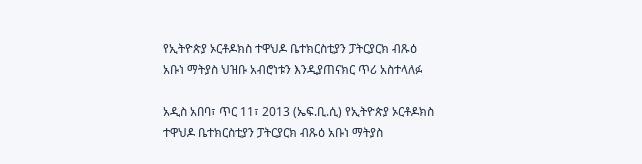የኢትዮጵያ ኦርቶዶክስ ተዋህዶ ቤተክርስቲያን ፓትርያርክ ብጹዕ አቡነ ማትያስ ህዝቡ አብሮነቱን እንዲያጠናክር ጥሪ አስተላለፉ

አዲስ አበባ፣ ጥር 11፣ 2013 (ኤፍ.ቢ.ሲ) የኢትዮጵያ ኦርቶዶክስ ተዋህዶ ቤተክርስቲያን ፓትርያርክ ብጹዕ አቡነ ማትያስ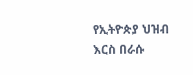የኢትዮጵያ ህዝብ እርስ በራሱ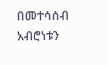በመተሳሰብ አብሮነቱን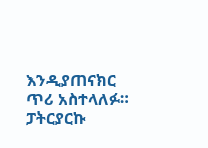እንዲያጠናክር ጥሪ አስተላለፉ። ፓትርያርኩ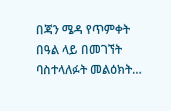በጃን ሜዳ የጥምቀት በዓል ላይ በመገኘት ባስተላለፉት መልዕክት…